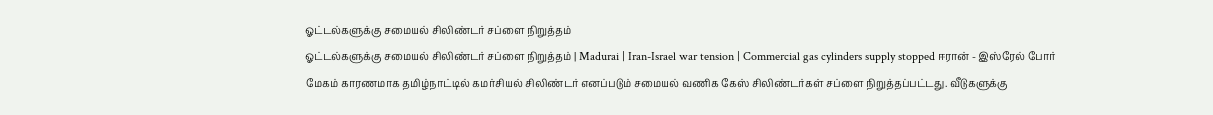ஓட்டல்களுக்கு சமையல் சிலிண்டர் சப்ளை நிறுத்தம்
ஓட்டல்களுக்கு சமையல் சிலிண்டர் சப்ளை நிறுத்தம் | Madurai | Iran-Israel war tension | Commercial gas cylinders supply stopped ஈரான் - இஸ்ரேல் போர் மேகம் காரணமாக தமிழ்நாட்டில் கமர்சியல் சிலிண்டர் எனப்படும் சமையல் வணிக கேஸ் சிலிண்டர்கள் சப்ளை நிறுத்தப்பட்டது. வீடுகளுக்கு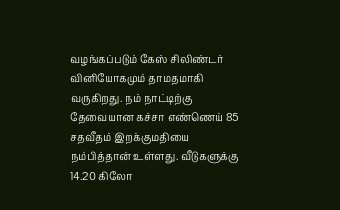வழங்கப்படும் கேஸ் சிலிண்டர் வினியோகமும் தாமதமாகி வருகிறது. நம் நாட்டிற்கு தேவையான கச்சா எண்ணெய் 85 சதவீதம் இறக்குமதியை நம்பித்தான் உள்ளது. வீடுகளுக்கு 14.20 கிலோ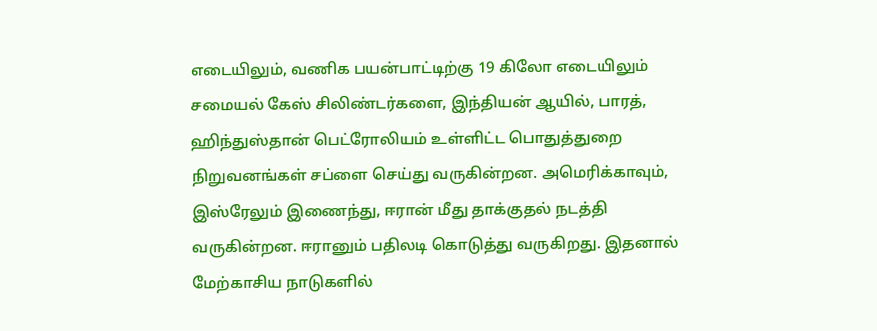எடையிலும், வணிக பயன்பாட்டிற்கு 19 கிலோ எடையிலும் சமையல் கேஸ் சிலிண்டர்களை, இந்தியன் ஆயில், பாரத், ஹிந்துஸ்தான் பெட்ரோலியம் உள்ளிட்ட பொதுத்துறை நிறுவனங்கள் சப்ளை செய்து வருகின்றன. அமெரிக்காவும், இஸ்ரேலும் இணைந்து, ஈரான் மீது தாக்குதல் நடத்தி வருகின்றன. ஈரானும் பதிலடி கொடுத்து வருகிறது. இதனால் மேற்காசிய நாடுகளில்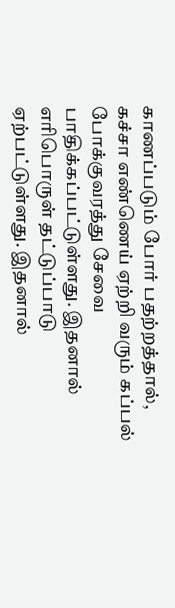காணப்படும் போர் பதற்றத்தால், கச்சா எண்ணெய் ஏற்றி வரும் கப்பல் போக்குவரத்து சேவை பாதிக்கப்பட்டுள்ளது. இதனால் எரிபொருள் தட்டுப்பாடு ஏற்பட்டுள்ளது. இதனால்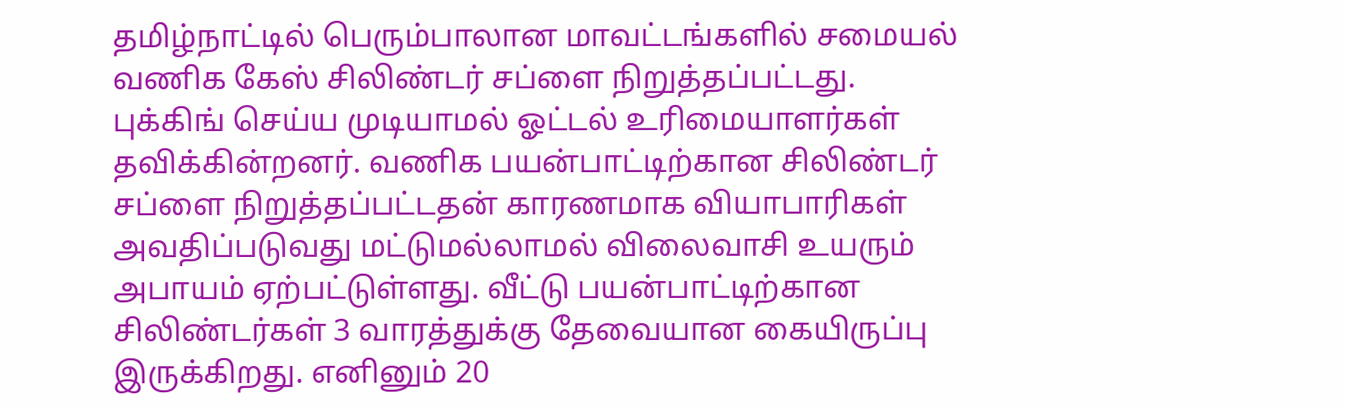தமிழ்நாட்டில் பெரும்பாலான மாவட்டங்களில் சமையல் வணிக கேஸ் சிலிண்டர் சப்ளை நிறுத்தப்பட்டது. புக்கிங் செய்ய முடியாமல் ஓட்டல் உரிமையாளர்கள் தவிக்கின்றனர். வணிக பயன்பாட்டிற்கான சிலிண்டர் சப்ளை நிறுத்தப்பட்டதன் காரணமாக வியாபாரிகள் அவதிப்படுவது மட்டுமல்லாமல் விலைவாசி உயரும் அபாயம் ஏற்பட்டுள்ளது. வீட்டு பயன்பாட்டிற்கான சிலிண்டர்கள் 3 வாரத்துக்கு தேவையான கையிருப்பு இருக்கிறது. எனினும் 20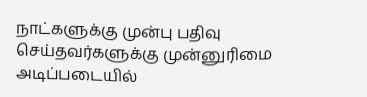நாட்களுக்கு முன்பு பதிவு செய்தவர்களுக்கு முன்னுரிமை அடிப்படையில்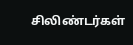சிலிண்டர்கள்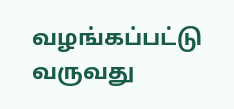வழங்கப்பட்டு வருவது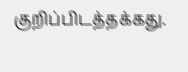குறிப்பிடத்தக்கது.